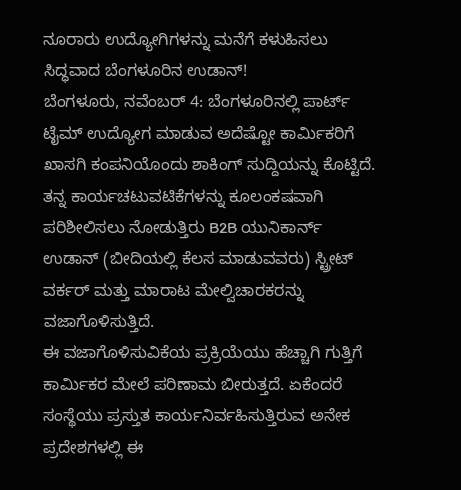ನೂರಾರು ಉದ್ಯೋಗಿಗಳನ್ನು ಮನೆಗೆ ಕಳುಹಿಸಲು ಸಿದ್ಧವಾದ ಬೆಂಗಳೂರಿನ ಉಡಾನ್!
ಬೆಂಗಳೂರು, ನವೆಂಬರ್ 4: ಬೆಂಗಳೂರಿನಲ್ಲಿ ಪಾರ್ಟ್ ಟೈಮ್ ಉದ್ಯೋಗ ಮಾಡುವ ಅದೆಷ್ಟೋ ಕಾರ್ಮಿಕರಿಗೆ ಖಾಸಗಿ ಕಂಪನಿಯೊಂದು ಶಾಕಿಂಗ್ ಸುದ್ದಿಯನ್ನು ಕೊಟ್ಟಿದೆ. ತನ್ನ ಕಾರ್ಯಚಟುವಟಿಕೆಗಳನ್ನು ಕೂಲಂಕಷವಾಗಿ ಪರಿಶೀಲಿಸಲು ನೋಡುತ್ತಿರು B2B ಯುನಿಕಾರ್ನ್ ಉಡಾನ್ (ಬೀದಿಯಲ್ಲಿ ಕೆಲಸ ಮಾಡುವವರು) ಸ್ಟ್ರೀಟ್ ವರ್ಕರ್ ಮತ್ತು ಮಾರಾಟ ಮೇಲ್ವಿಚಾರಕರನ್ನು ವಜಾಗೊಳಿಸುತ್ತಿದೆ.
ಈ ವಜಾಗೊಳಿಸುವಿಕೆಯ ಪ್ರಕ್ರಿಯೆಯು ಹೆಚ್ಚಾಗಿ ಗುತ್ತಿಗೆ ಕಾರ್ಮಿಕರ ಮೇಲೆ ಪರಿಣಾಮ ಬೀರುತ್ತದೆ. ಏಕೆಂದರೆ ಸಂಸ್ಥೆಯು ಪ್ರಸ್ತುತ ಕಾರ್ಯನಿರ್ವಹಿಸುತ್ತಿರುವ ಅನೇಕ ಪ್ರದೇಶಗಳಲ್ಲಿ ಈ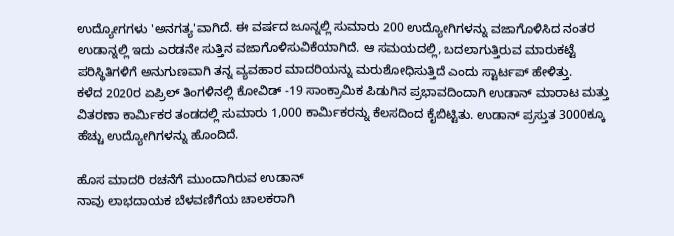ಉದ್ಯೋಗಗಳು 'ಅನಗತ್ಯ'ವಾಗಿದೆ. ಈ ವರ್ಷದ ಜೂನ್ನಲ್ಲಿ ಸುಮಾರು 200 ಉದ್ಯೋಗಿಗಳನ್ನು ವಜಾಗೊಳಿಸಿದ ನಂತರ ಉಡಾನ್ನಲ್ಲಿ ಇದು ಎರಡನೇ ಸುತ್ತಿನ ವಜಾಗೊಳಿಸುವಿಕೆಯಾಗಿದೆ. ಆ ಸಮಯದಲ್ಲಿ, ಬದಲಾಗುತ್ತಿರುವ ಮಾರುಕಟ್ಟೆ ಪರಿಸ್ಥಿತಿಗಳಿಗೆ ಅನುಗುಣವಾಗಿ ತನ್ನ ವ್ಯವಹಾರ ಮಾದರಿಯನ್ನು ಮರುಶೋಧಿಸುತ್ತಿದೆ ಎಂದು ಸ್ಟಾರ್ಟಪ್ ಹೇಳಿತ್ತು.
ಕಳೆದ 2020ರ ಏಪ್ರಿಲ್ ತಿಂಗಳಿನಲ್ಲಿ ಕೋವಿಡ್ -19 ಸಾಂಕ್ರಾಮಿಕ ಪಿಡುಗಿನ ಪ್ರಭಾವದಿಂದಾಗಿ ಉಡಾನ್ ಮಾರಾಟ ಮತ್ತು ವಿತರಣಾ ಕಾರ್ಮಿಕರ ತಂಡದಲ್ಲಿ ಸುಮಾರು 1,000 ಕಾರ್ಮಿಕರನ್ನು ಕೆಲಸದಿಂದ ಕೈಬಿಟ್ಟಿತು. ಉಡಾನ್ ಪ್ರಸ್ತುತ 3000ಕ್ಕೂ ಹೆಚ್ಚು ಉದ್ಯೋಗಿಗಳನ್ನು ಹೊಂದಿದೆ.

ಹೊಸ ಮಾದರಿ ರಚನೆಗೆ ಮುಂದಾಗಿರುವ ಉಡಾನ್
ನಾವು ಲಾಭದಾಯಕ ಬೆಳವಣಿಗೆಯ ಚಾಲಕರಾಗಿ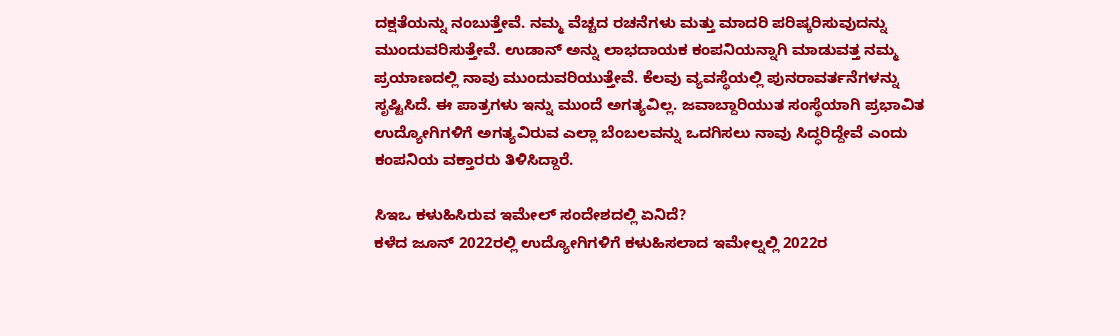ದಕ್ಷತೆಯನ್ನು ನಂಬುತ್ತೇವೆ. ನಮ್ಮ ವೆಚ್ಚದ ರಚನೆಗಳು ಮತ್ತು ಮಾದರಿ ಪರಿಷ್ಕರಿಸುವುದನ್ನು ಮುಂದುವರಿಸುತ್ತೇವೆ. ಉಡಾನ್ ಅನ್ನು ಲಾಭದಾಯಕ ಕಂಪನಿಯನ್ನಾಗಿ ಮಾಡುವತ್ತ ನಮ್ಮ ಪ್ರಯಾಣದಲ್ಲಿ ನಾವು ಮುಂದುವರಿಯುತ್ತೇವೆ. ಕೆಲವು ವ್ಯವಸ್ಥೆಯಲ್ಲಿ ಪುನರಾವರ್ತನೆಗಳನ್ನು ಸೃಷ್ಟಿಸಿದೆ. ಈ ಪಾತ್ರಗಳು ಇನ್ನು ಮುಂದೆ ಅಗತ್ಯವಿಲ್ಲ. ಜವಾಬ್ದಾರಿಯುತ ಸಂಸ್ಥೆಯಾಗಿ ಪ್ರಭಾವಿತ ಉದ್ಯೋಗಿಗಳಿಗೆ ಅಗತ್ಯವಿರುವ ಎಲ್ಲಾ ಬೆಂಬಲವನ್ನು ಒದಗಿಸಲು ನಾವು ಸಿದ್ಧರಿದ್ದೇವೆ ಎಂದು ಕಂಪನಿಯ ವಕ್ತಾರರು ತಿಳಿಸಿದ್ದಾರೆ.

ಸಿಇಒ ಕಳುಹಿಸಿರುವ ಇಮೇಲ್ ಸಂದೇಶದಲ್ಲಿ ಏನಿದೆ?
ಕಳೆದ ಜೂನ್ 2022ರಲ್ಲಿ ಉದ್ಯೋಗಿಗಳಿಗೆ ಕಳುಹಿಸಲಾದ ಇಮೇಲ್ನಲ್ಲಿ 2022ರ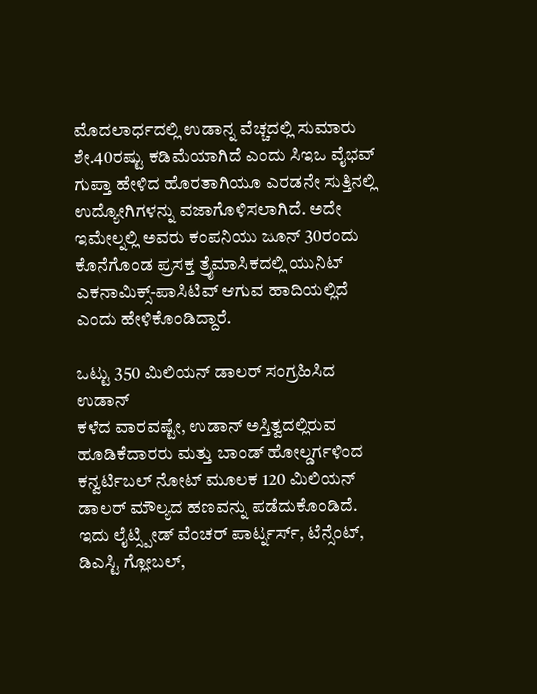ಮೊದಲಾರ್ಧದಲ್ಲಿ ಉಡಾನ್ನ ವೆಚ್ಚದಲ್ಲಿ ಸುಮಾರು ಶೇ.40ರಷ್ಟು ಕಡಿಮೆಯಾಗಿದೆ ಎಂದು ಸಿಇಒ ವೈಭವ್ ಗುಪ್ತಾ ಹೇಳಿದ ಹೊರತಾಗಿಯೂ ಎರಡನೇ ಸುತ್ತಿನಲ್ಲಿ ಉದ್ಯೋಗಿಗಳನ್ನು ವಜಾಗೊಳಿಸಲಾಗಿದೆ. ಅದೇ ಇಮೇಲ್ನಲ್ಲಿ ಅವರು ಕಂಪನಿಯು ಜೂನ್ 30ರಂದು ಕೊನೆಗೊಂಡ ಪ್ರಸಕ್ತ ತ್ರೈಮಾಸಿಕದಲ್ಲಿ ಯುನಿಟ್ ಎಕನಾಮಿಕ್ಸ್-ಪಾಸಿಟಿವ್ ಆಗುವ ಹಾದಿಯಲ್ಲಿದೆ ಎಂದು ಹೇಳಿಕೊಂಡಿದ್ದಾರೆ.

ಒಟ್ಟು 350 ಮಿಲಿಯನ್ ಡಾಲರ್ ಸಂಗ್ರಹಿಸಿದ ಉಡಾನ್
ಕಳೆದ ವಾರವಷ್ಟೇ, ಉಡಾನ್ ಅಸ್ತಿತ್ವದಲ್ಲಿರುವ ಹೂಡಿಕೆದಾರರು ಮತ್ತು ಬಾಂಡ್ ಹೋಲ್ಡರ್ಗಳಿಂದ ಕನ್ವರ್ಟಿಬಲ್ ನೋಟ್ ಮೂಲಕ 120 ಮಿಲಿಯನ್ ಡಾಲರ್ ಮೌಲ್ಯದ ಹಣವನ್ನು ಪಡೆದುಕೊಂಡಿದೆ. ಇದು ಲೈಟ್ಸ್ಪೀಡ್ ವೆಂಚರ್ ಪಾರ್ಟ್ನರ್ಸ್, ಟೆನ್ಸೆಂಟ್, ಡಿಎಸ್ಟಿ ಗ್ಲೋಬಲ್,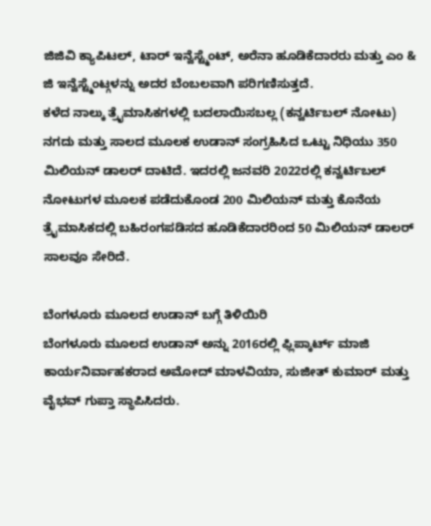ಜಿಜಿವಿ ಕ್ಯಾಪಿಟಲ್, ಟಾರ್ ಇನ್ವೆಸ್ಟ್ಮೆಂಟ್, ಅರೆನಾ ಹೂಡಿಕೆದಾರರು ಮತ್ತು ಎಂ & ಜಿ ಇನ್ವೆಸ್ಟ್ಮೆಂಟ್ಗಳನ್ನು ಅದರ ಬೆಂಬಲವಾಗಿ ಪರಿಗಣಿಸುತ್ತದೆ.
ಕಳೆದ ನಾಲ್ಕು ತ್ರೈಮಾಸಿಕಗಳಲ್ಲಿ ಬದಲಾಯಿಸಬಲ್ಲ (ಕನ್ವರ್ಟಿಬಲ್ ನೋಟು) ನಗದು ಮತ್ತು ಸಾಲದ ಮೂಲಕ ಉಡಾನ್ ಸಂಗ್ರಹಿಸಿದ ಒಟ್ಟು ನಿಧಿಯು 350 ಮಿಲಿಯನ್ ಡಾಲರ್ ದಾಟಿದೆ. ಇದರಲ್ಲಿ ಜನವರಿ 2022ರಲ್ಲಿ ಕನ್ವರ್ಟಿಬಲ್ ನೋಟುಗಳ ಮೂಲಕ ಪಡೆದುಕೊಂಡ 200 ಮಿಲಿಯನ್ ಮತ್ತು ಕೊನೆಯ ತ್ರೈಮಾಸಿಕದಲ್ಲಿ ಬಹಿರಂಗಪಡಿಸದ ಹೂಡಿಕೆದಾರರಿಂದ 50 ಮಿಲಿಯನ್ ಡಾಲರ್ ಸಾಲವೂ ಸೇರಿದೆ.

ಬೆಂಗಳೂರು ಮೂಲದ ಉಡಾನ್ ಬಗ್ಗೆ ತಿಳಿಯಿರಿ
ಬೆಂಗಳೂರು ಮೂಲದ ಉಡಾನ್ ಅನ್ನು 2016ರಲ್ಲಿ ಫ್ಲಿಪ್ಕಾರ್ಟ್ ಮಾಜಿ ಕಾರ್ಯನಿರ್ವಾಹಕರಾದ ಅಮೋದ್ ಮಾಳವಿಯಾ, ಸುಜೀತ್ ಕುಮಾರ್ ಮತ್ತು ವೈಭವ್ ಗುಪ್ತಾ ಸ್ಥಾಪಿಸಿದರು.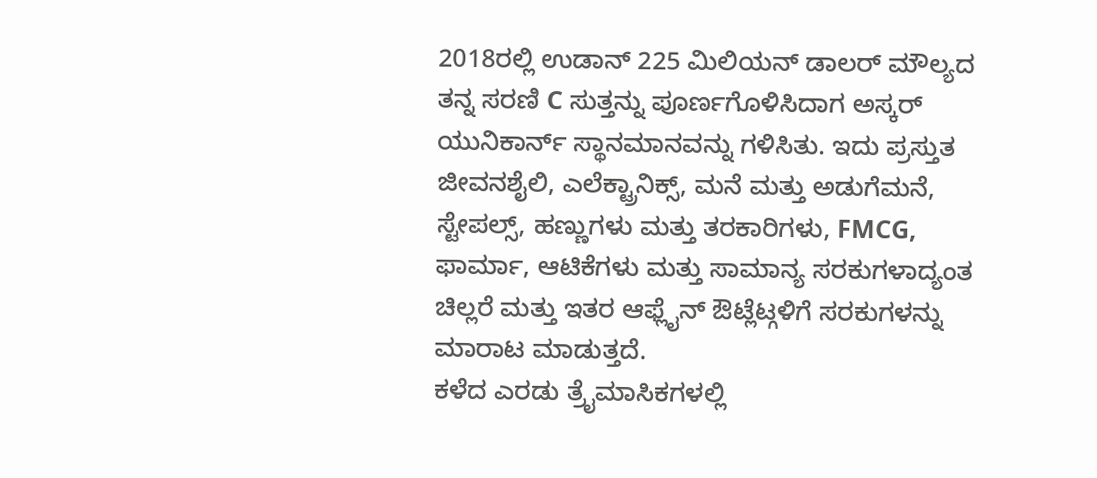2018ರಲ್ಲಿ ಉಡಾನ್ 225 ಮಿಲಿಯನ್ ಡಾಲರ್ ಮೌಲ್ಯದ ತನ್ನ ಸರಣಿ C ಸುತ್ತನ್ನು ಪೂರ್ಣಗೊಳಿಸಿದಾಗ ಅಸ್ಕರ್ ಯುನಿಕಾರ್ನ್ ಸ್ಥಾನಮಾನವನ್ನು ಗಳಿಸಿತು. ಇದು ಪ್ರಸ್ತುತ ಜೀವನಶೈಲಿ, ಎಲೆಕ್ಟ್ರಾನಿಕ್ಸ್, ಮನೆ ಮತ್ತು ಅಡುಗೆಮನೆ, ಸ್ಟೇಪಲ್ಸ್, ಹಣ್ಣುಗಳು ಮತ್ತು ತರಕಾರಿಗಳು, FMCG, ಫಾರ್ಮಾ, ಆಟಿಕೆಗಳು ಮತ್ತು ಸಾಮಾನ್ಯ ಸರಕುಗಳಾದ್ಯಂತ ಚಿಲ್ಲರೆ ಮತ್ತು ಇತರ ಆಫ್ಲೈನ್ ಔಟ್ಲೆಟ್ಗಳಿಗೆ ಸರಕುಗಳನ್ನು ಮಾರಾಟ ಮಾಡುತ್ತದೆ.
ಕಳೆದ ಎರಡು ತ್ರೈಮಾಸಿಕಗಳಲ್ಲಿ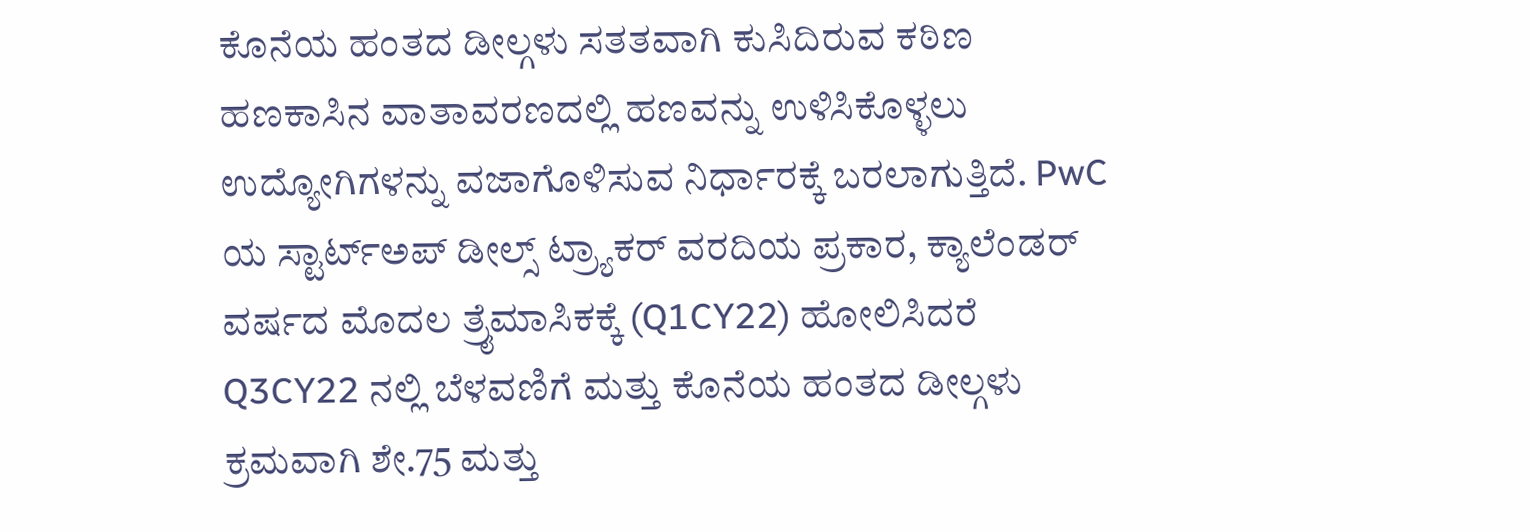ಕೊನೆಯ ಹಂತದ ಡೀಲ್ಗಳು ಸತತವಾಗಿ ಕುಸಿದಿರುವ ಕಠಿಣ ಹಣಕಾಸಿನ ವಾತಾವರಣದಲ್ಲಿ ಹಣವನ್ನು ಉಳಿಸಿಕೊಳ್ಳಲು ಉದ್ಯೋಗಿಗಳನ್ನು ವಜಾಗೊಳಿಸುವ ನಿರ್ಧಾರಕ್ಕೆ ಬರಲಾಗುತ್ತಿದೆ. PwC ಯ ಸ್ಟಾರ್ಟ್ಅಪ್ ಡೀಲ್ಸ್ ಟ್ರ್ಯಾಕರ್ ವರದಿಯ ಪ್ರಕಾರ, ಕ್ಯಾಲೆಂಡರ್ ವರ್ಷದ ಮೊದಲ ತ್ರೈಮಾಸಿಕಕ್ಕೆ (Q1CY22) ಹೋಲಿಸಿದರೆ Q3CY22 ನಲ್ಲಿ ಬೆಳವಣಿಗೆ ಮತ್ತು ಕೊನೆಯ ಹಂತದ ಡೀಲ್ಗಳು ಕ್ರಮವಾಗಿ ಶೇ.75 ಮತ್ತು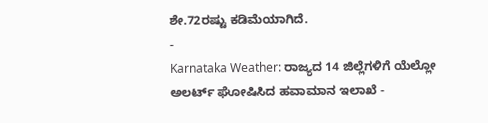ಶೇ.72ರಷ್ಟು ಕಡಿಮೆಯಾಗಿದೆ.
-
Karnataka Weather: ರಾಜ್ಯದ 14 ಜಿಲ್ಲೆಗಳಿಗೆ ಯೆಲ್ಲೋ ಅಲರ್ಟ್ ಘೋಷಿಸಿದ ಹವಾಮಾನ ಇಲಾಖೆ -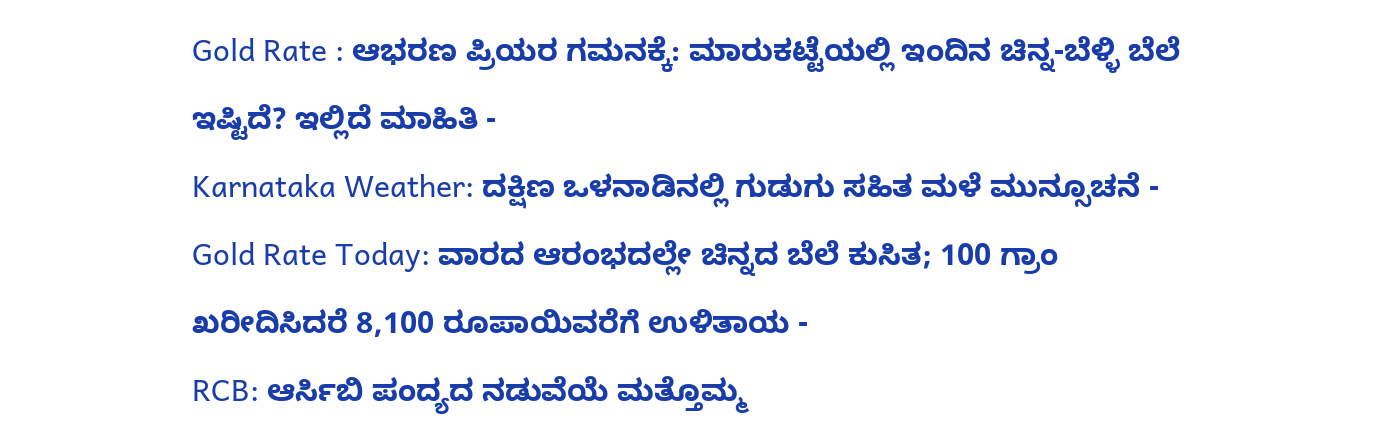Gold Rate : ಆಭರಣ ಪ್ರಿಯರ ಗಮನಕ್ಕೆ: ಮಾರುಕಟ್ಟೆಯಲ್ಲಿ ಇಂದಿನ ಚಿನ್ನ-ಬೆಳ್ಳಿ ಬೆಲೆ ಇಷ್ಟಿದೆ? ಇಲ್ಲಿದೆ ಮಾಹಿತಿ -
Karnataka Weather: ದಕ್ಷಿಣ ಒಳನಾಡಿನಲ್ಲಿ ಗುಡುಗು ಸಹಿತ ಮಳೆ ಮುನ್ಸೂಚನೆ -
Gold Rate Today: ವಾರದ ಆರಂಭದಲ್ಲೇ ಚಿನ್ನದ ಬೆಲೆ ಕುಸಿತ; 100 ಗ್ರಾಂ ಖರೀದಿಸಿದರೆ 8,100 ರೂಪಾಯಿವರೆಗೆ ಉಳಿತಾಯ -
RCB: ಆರ್ಸಿಬಿ ಪಂದ್ಯದ ನಡುವೆಯೆ ಮತ್ತೊಮ್ಮ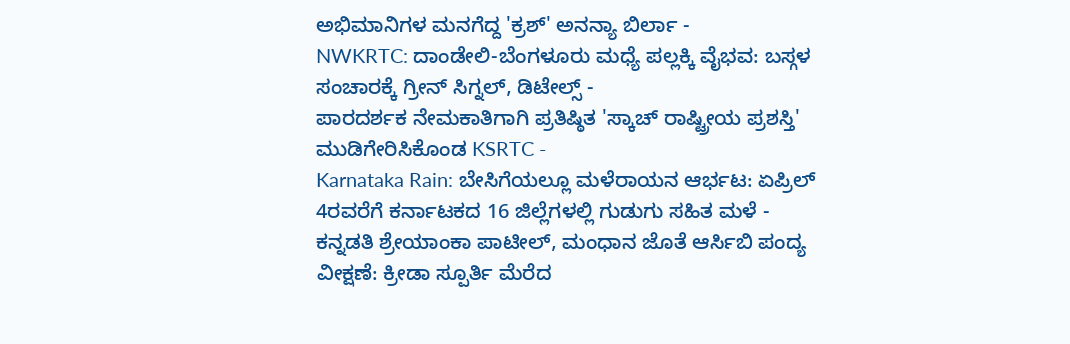ಅಭಿಮಾನಿಗಳ ಮನಗೆದ್ದ 'ಕ್ರಶ್' ಅನನ್ಯಾ ಬಿರ್ಲಾ -
NWKRTC: ದಾಂಡೇಲಿ-ಬೆಂಗಳೂರು ಮಧ್ಯೆ ಪಲ್ಲಕ್ಕಿ ವೈಭವ: ಬಸ್ಗಳ ಸಂಚಾರಕ್ಕೆ ಗ್ರೀನ್ ಸಿಗ್ನಲ್, ಡಿಟೇಲ್ಸ್ -
ಪಾರದರ್ಶಕ ನೇಮಕಾತಿಗಾಗಿ ಪ್ರತಿಷ್ಠಿತ 'ಸ್ಕಾಚ್ ರಾಷ್ಟ್ರೀಯ ಪ್ರಶಸ್ತಿ' ಮುಡಿಗೇರಿಸಿಕೊಂಡ KSRTC -
Karnataka Rain: ಬೇಸಿಗೆಯಲ್ಲೂ ಮಳೆರಾಯನ ಆರ್ಭಟ: ಏಪ್ರಿಲ್ 4ರವರೆಗೆ ಕರ್ನಾಟಕದ 16 ಜಿಲ್ಲೆಗಳಲ್ಲಿ ಗುಡುಗು ಸಹಿತ ಮಳೆ -
ಕನ್ನಡತಿ ಶ್ರೇಯಾಂಕಾ ಪಾಟೀಲ್, ಮಂಧಾನ ಜೊತೆ ಆರ್ಸಿಬಿ ಪಂದ್ಯ ವೀಕ್ಷಣೆ: ಕ್ರೀಡಾ ಸ್ಪೂರ್ತಿ ಮೆರೆದ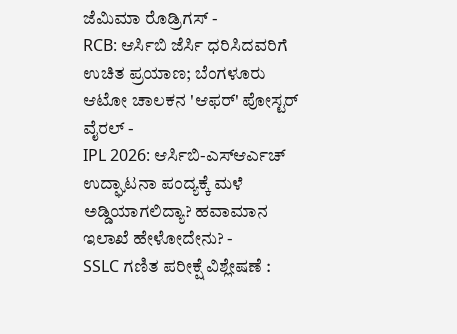ಜೆಮಿಮಾ ರೊಡ್ರಿಗಸ್ -
RCB: ಆರ್ಸಿಬಿ ಜೆರ್ಸಿ ಧರಿಸಿದವರಿಗೆ ಉಚಿತ ಪ್ರಯಾಣ; ಬೆಂಗಳೂರು ಆಟೋ ಚಾಲಕನ 'ಆಫರ್' ಪೋಸ್ಟರ್ ವೈರಲ್ -
IPL 2026: ಆರ್ಸಿಬಿ-ಎಸ್ಆರ್ಎಚ್ ಉದ್ಘಾಟನಾ ಪಂದ್ಯಕ್ಕೆ ಮಳೆ ಅಡ್ಡಿಯಾಗಲಿದ್ಯಾ? ಹವಾಮಾನ ಇಲಾಖೆ ಹೇಳೋದೇನು? -
SSLC ಗಣಿತ ಪರೀಕ್ಷೆ ವಿಶ್ಲೇಷಣೆ :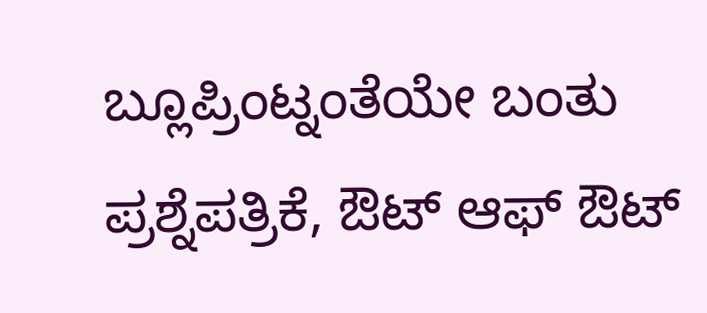ಬ್ಲೂಪ್ರಿಂಟ್ನಂತೆಯೇ ಬಂತು ಪ್ರಶ್ನೆಪತ್ರಿಕೆ, ಔಟ್ ಆಫ್ ಔಟ್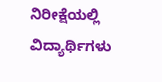ನಿರೀಕ್ಷೆಯಲ್ಲಿ ವಿದ್ಯಾರ್ಥಿಗಳು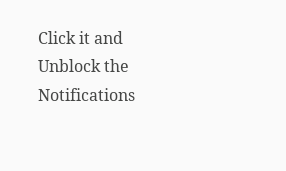Click it and Unblock the Notifications